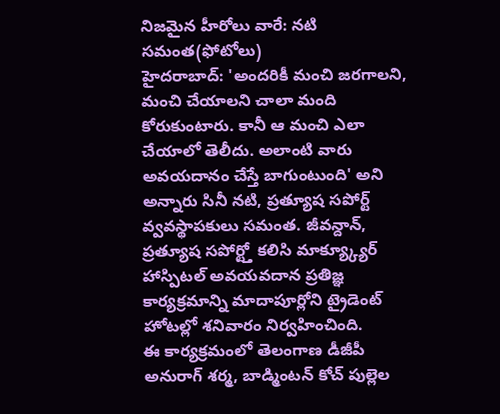నిజమైన హీరోలు వారే: నటి సమంత(ఫోటోలు)
హైదరాబాద్: 'అందరికీ మంచి జరగాలని, మంచి చేయాలని చాలా మంది కోరుకుంటారు. కానీ ఆ మంచి ఎలా చేయాలో తెలీదు. అలాంటి వారు అవయదానం చేస్తే బాగుంటుంది' అని అన్నారు సినీ నటి, ప్రత్యూష సపోర్ట్ వ్వవస్థాపకులు సమంత. జీవన్దాన్, ప్రత్యూష సపోర్ట్తో కలిసి మాక్య్క్యూర్ హాస్పిటల్ అవయవదాన ప్రతిజ్ఞ కార్యక్రమాన్ని మాదాపూర్లోని ట్రైడెంట్ హోటల్లో శనివారం నిర్వహించింది.
ఈ కార్యక్రమంలో తెలంగాణ డీజీపీ అనురాగ్ శర్మ, బాడ్మింటన్ కోచ్ పుల్లెల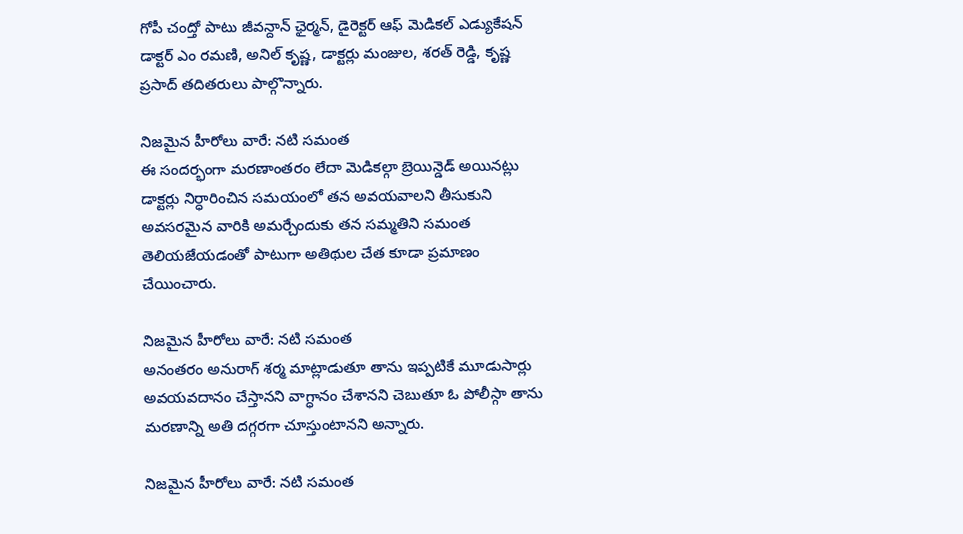గోపీ చంద్తో పాటు జీవన్దాన్ ఛైర్మన్, డైరెక్టర్ ఆఫ్ మెడికల్ ఎడ్యుకేషన్ డాక్టర్ ఎం రమణి, అనిల్ కృష్ణ, డాక్టర్లు మంజుల, శరత్ రెడ్డి, కృష్ణ ప్రసాద్ తదితరులు పాల్గొన్నారు.

నిజమైన హీరోలు వారే: నటి సమంత
ఈ సందర్భంగా మరణాంతరం లేదా మెడికల్గా బ్రెయిన్డెడ్ అయినట్లు డాక్టర్లు నిర్ధారించిన సమయంలో తన అవయవాలని తీసుకుని అవసరమైన వారికి అమర్చేందుకు తన సమ్మతిని సమంత తెలియజేయడంతో పాటుగా అతిథుల చేత కూడా ప్రమాణం చేయించారు.

నిజమైన హీరోలు వారే: నటి సమంత
అనంతరం అనురాగ్ శర్మ మాట్లాడుతూ తాను ఇప్పటికే మూడుసార్లు అవయవదానం చేస్తానని వాగ్ధానం చేశానని చెబుతూ ఓ పోలీస్గా తాను మరణాన్ని అతి దగ్గరగా చూస్తుంటానని అన్నారు.

నిజమైన హీరోలు వారే: నటి సమంత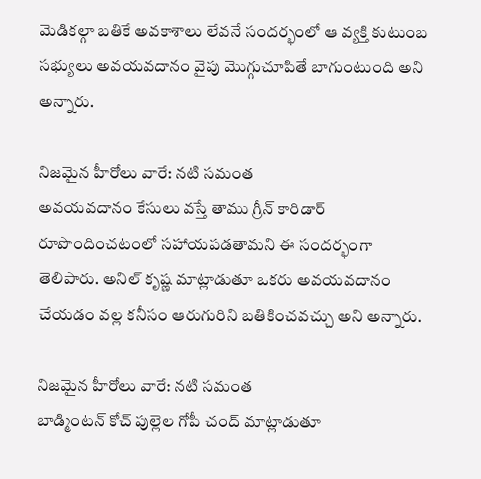మెడికల్గా బతికే అవకాశాలు లేవనే సందర్భంలో ఆ వ్యక్తి కుటుంబ సభ్యులు అవయవదానం వైపు మొగ్గుచూపితే బాగుంటుంది అని అన్నారు.

నిజమైన హీరోలు వారే: నటి సమంత
అవయవదానం కేసులు వస్తే తాము గ్రీన్ కారిడార్ రూపొందించటంలో సహాయపడతామని ఈ సందర్భంగా తెలిపారు. అనిల్ కృష్ణ మాట్లాడుతూ ఒకరు అవయవదానం చేయడం వల్ల కనీసం ఆరుగురిని బతికించవచ్చు అని అన్నారు.

నిజమైన హీరోలు వారే: నటి సమంత
బాడ్మింటన్ కోచ్ పుల్లెల గోపీ చంద్ మాట్లాడుతూ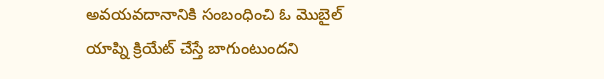అవయవదానానికి సంబంధించి ఓ మొబైల్ యాప్ని క్రియేట్ చేస్తే బాగుంటుందని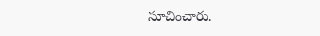సూచించారు.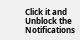Click it and Unblock the Notifications